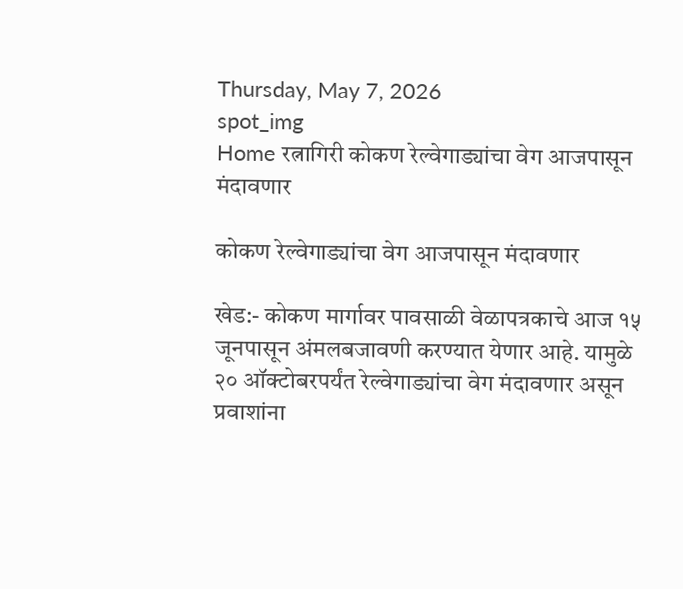Thursday, May 7, 2026
spot_img
Home रत्नागिरी कोकण रेल्वेगाड्यांचा वेग आजपासून मंदावणार

कोकण रेल्वेगाड्यांचा वेग आजपासून मंदावणार

खेड:- कोकण मार्गावर पावसाळी वेळापत्रकाचे आज १५ जूनपासून अंमलबजावणी करण्यात येणार आहे. यामुळे २० ऑक्टोबरपर्यंत रेल्वेगाड्यांचा वेग मंदावणार असून प्रवाशांना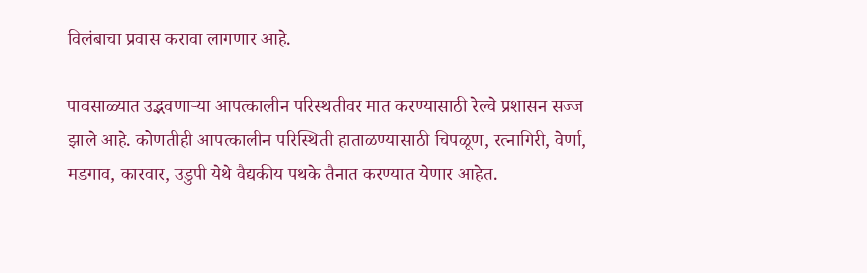विलंबाचा प्रवास करावा लागणार आहे.

पावसाळ्यात उद्भवणाऱ्या आपत्कालीन परिस्थतीवर मात करण्यासाठी रेल्वे प्रशासन सज्ज झाले आहे. कोणतीही आपत्कालीन परिस्थिती हाताळण्यासाठी चिपळूण, रत्नागिरी, वेर्णा, मडगाव, कारवार, उडुपी येथे वैद्यकीय पथके तैनात करण्यात येणार आहेत.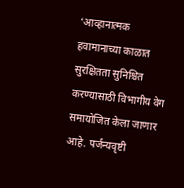‘आव्हानात्मक हवामानाच्या काळात सुरक्षितता सुनिश्चित करण्यासाठी विभागीय वेग समायोजित केला जाणार आहे. पर्जन्यवृष्टी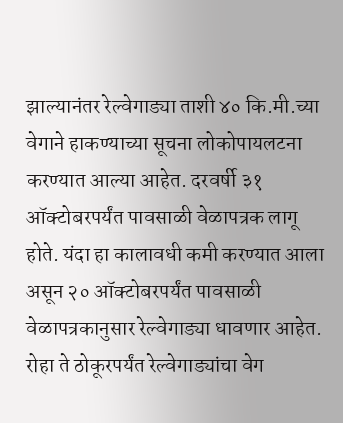झाल्यानंतर रेल्वेगाड्या ताशी ४० कि.मी.च्या वेगाने हाकण्याच्या सूचना लोकोपायलटना करण्यात आल्या आहेत. दरवर्षी ३१ ऑक्टोबरपर्यंत पावसाळी वेळापत्रक लागू होते. यंदा हा कालावधी कमी करण्यात आला असून २० ऑक्टोबरपर्यंत पावसाळी वेळापत्रकानुसार रेल्वेगाड्या धावणार आहेत. रोहा ते ठोकूरपर्यंत रेल्वेगाड्यांचा वेग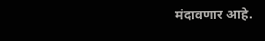मंदावणार आहे.